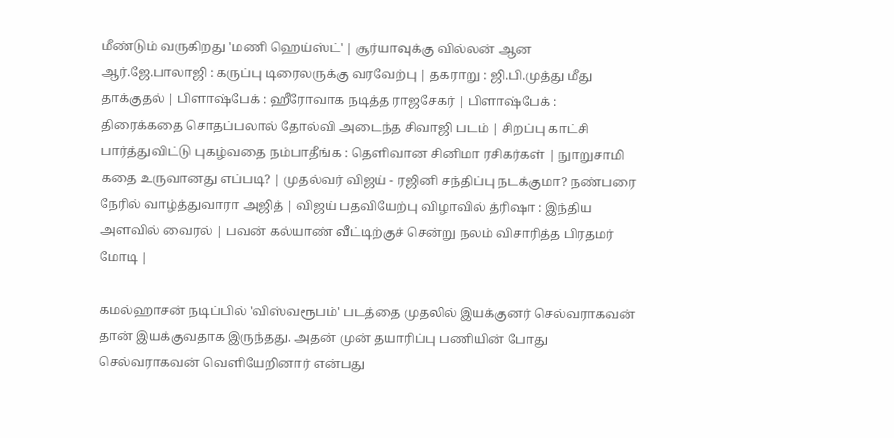மீண்டும் வருகிறது 'மணி ஹெய்ஸ்ட்' | சூர்யாவுக்கு வில்லன் ஆன ஆர்.ஜே.பாலாஜி : கருப்பு டிரைலருக்கு வரவேற்பு | தகராறு : ஜி.பி.முத்து மீது தாக்குதல் | பிளாஷ்பேக் : ஹீரோவாக நடித்த ராஜசேகர் | பிளாஷ்பேக் : திரைக்கதை சொதப்பலால் தோல்வி அடைந்த சிவாஜி படம் | சிறப்பு காட்சி பார்த்துவிட்டு புகழ்வதை நம்பாதீங்க : தெளிவான சினிமா ரசிகர்கள் | நுாறுசாமி கதை உருவானது எப்படி? | முதல்வர் விஜய் - ரஜினி சந்திப்பு நடக்குமா? நண்பரை நேரில் வாழ்த்துவாரா அஜித் | விஜய் பதவியேற்பு விழாவில் த்ரிஷா : இந்திய அளவில் வைரல் | பவன் கல்யாண் வீட்டிற்குச் சென்று நலம் விசாரித்த பிரதமர் மோடி |

கமல்ஹாசன் நடிப்பில் 'விஸ்வரூபம்' படத்தை முதலில் இயக்குனர் செல்வராகவன் தான் இயக்குவதாக இருந்தது. அதன் முன் தயாரிப்பு பணியின் போது செல்வராகவன் வெளியேறினார் என்பது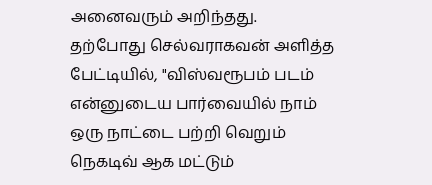அனைவரும் அறிந்தது.
தற்போது செல்வராகவன் அளித்த பேட்டியில், "விஸ்வரூபம் படம் என்னுடைய பார்வையில் நாம் ஒரு நாட்டை பற்றி வெறும் நெகடிவ் ஆக மட்டும்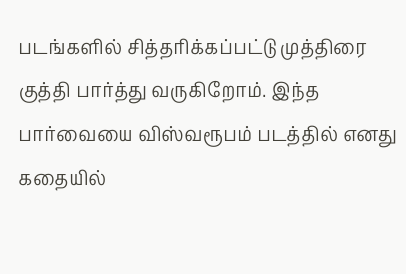படங்களில் சித்தரிக்கப்பட்டு முத்திரை குத்தி பார்த்து வருகிறோம். இந்த பார்வையை விஸ்வரூபம் படத்தில் எனது கதையில்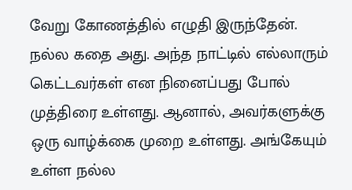வேறு கோணத்தில் எழுதி இருந்தேன். நல்ல கதை அது. அந்த நாட்டில் எல்லாரும் கெட்டவர்கள் என நினைப்பது போல் முத்திரை உள்ளது. ஆனால், அவர்களுக்கு ஒரு வாழ்க்கை முறை உள்ளது. அங்கேயும் உள்ள நல்ல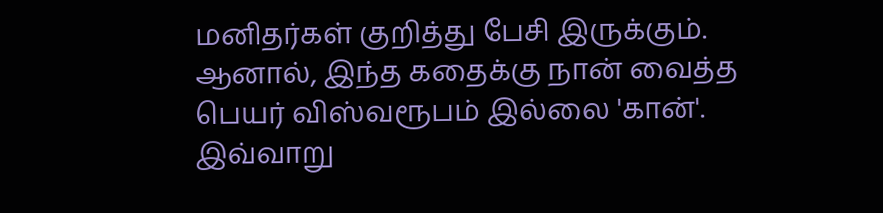மனிதர்கள் குறித்து பேசி இருக்கும். ஆனால், இந்த கதைக்கு நான் வைத்த பெயர் விஸ்வரூபம் இல்லை 'கான்'. இவ்வாறு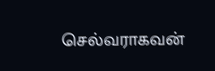செல்வராகவன்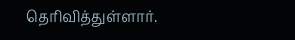தெரிவித்துள்ளார்.